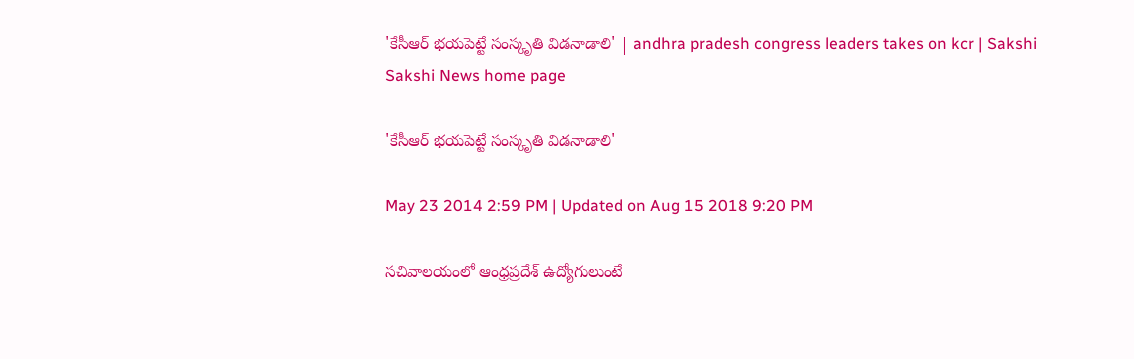'కేసీఆర్ భయపెట్టే సంస్కృతి విడనాడాలి' | andhra pradesh congress leaders takes on kcr | Sakshi
Sakshi News home page

'కేసీఆర్ భయపెట్టే సంస్కృతి విడనాడాలి'

May 23 2014 2:59 PM | Updated on Aug 15 2018 9:20 PM

సచివాలయంలో ఆంధ్రప్రదేశ్ ఉద్యోగులుంటే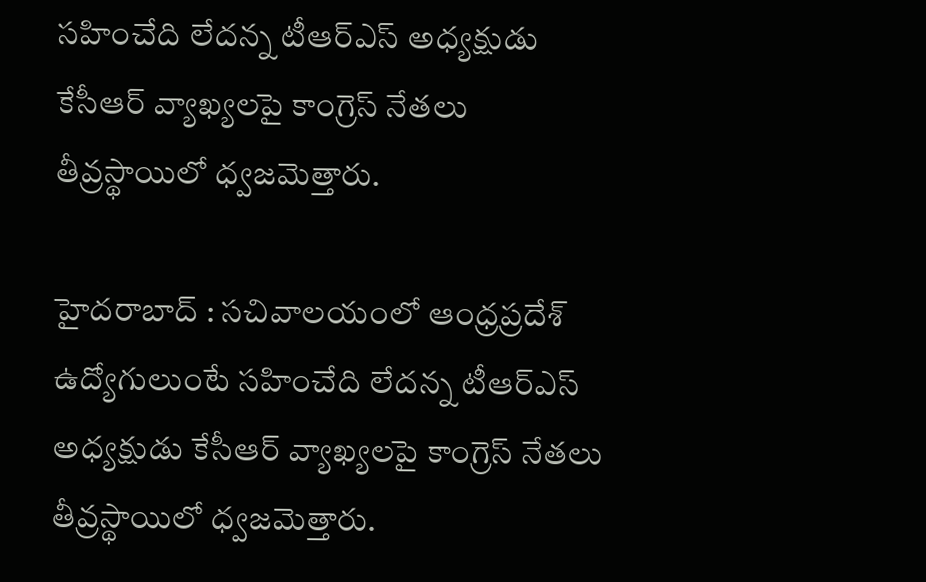సహించేది లేదన్న టీఆర్ఎస్ అధ్యక్షుడు కేసీఆర్ వ్యాఖ్యలపై కాంగ్రెస్ నేతలు తీవ్రస్థాయిలో ధ్వజమెత్తారు.

హైదరాబాద్ : సచివాలయంలో ఆంధ్రప్రదేశ్ ఉద్యోగులుంటే సహించేది లేదన్న టీఆర్ఎస్ అధ్యక్షుడు కేసీఆర్ వ్యాఖ్యలపై కాంగ్రెస్ నేతలు తీవ్రస్థాయిలో ధ్వజమెత్తారు.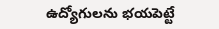ఉద్యోగులను భయపెట్టే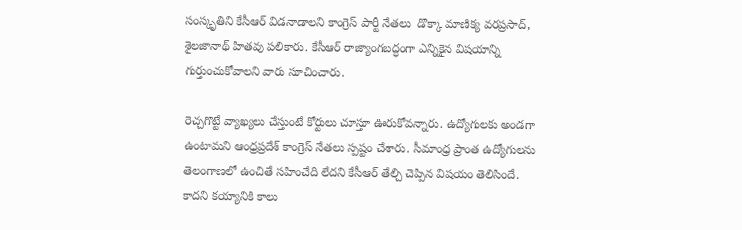సంస్కృతిని కేసీఆర్ విడనాడాలని కాంగ్రెస్ పార్టీ నేతలు  డొక్కా మాణిక్య వరప్రసాద్, శైలజానాథ్ హితవు పలికారు. కేసీఆర్ రాజ్యాంగబద్ధంగా ఎన్నికైన విషయాన్ని గుర్తుంచుకోవాలని వారు సూచించారు.

రెచ్చగొట్టే వ్యాఖ్యలు చేస్తుంటే కోర్టులు చూస్తూ ఊరుకోవన్నారు. ఉద్యోగులకు అండగా ఉంటామని ఆంధ్రప్రదేశ్ కాంగ్రెస్ నేతలు స్పష్టం చేశారు. సీమాంధ్ర ప్రాంత ఉద్యోగులను తెలంగాణలో ఉంచితే సహించేది లేదని కేసీఆర్ తేల్చి చెప్పిన విషయం తెలిసిందే. కాదని కయ్యానికి కాలు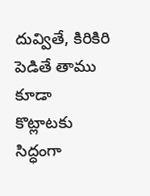దువ్వితే, కిరికిరి పెడితే తాము కూడా కొట్లాటకు సిద్ధంగా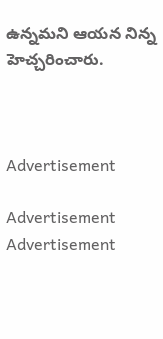ఉన్నమని ఆయన నిన్న హెచ్చరించారు.



Advertisement

Advertisement
Advertisement